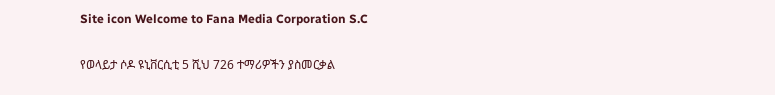Site icon Welcome to Fana Media Corporation S.C

የወላይታ ሶዶ ዩኒቨርሲቲ 5 ሺህ 726 ተማሪዎችን ያስመርቃል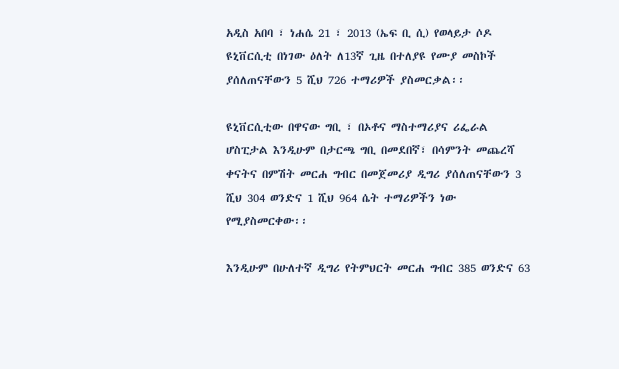አዲስ አበባ ፣ ነሐሴ 21 ፣ 2013 (ኤፍ ቢ ሲ) የወላይታ ሶዶ ዩኒቨርሲቲ በነገው ዕለት ለ13ኛ ጊዜ በተለያዩ የሙያ መስኮች ያሰለጠናቸውን 5 ሺህ 726 ተማሪዎች ያስመርቃል፡፡

ዩኒቨርሲቲው በዋናው ግቢ ፣ በኦቶና ማስተማሪያና ሪፌራል ሆስፒታል እንዲሁም በታርጫ ግቢ በመደበኛ፣ በሳምንት መጨረሻ ቀናትና በምሽት መርሐ ግብር በመጀመሪያ ዲግሪ ያሰለጠናቸውን 3 ሺህ 304 ወንድና 1 ሺህ 964 ሴት ተማሪዎችን ነው የሚያስመርቀው፡፡

እንዲሁም በሁለተኛ ዲግሪ የትምህርት መርሐ ግብር 385 ወንድና 63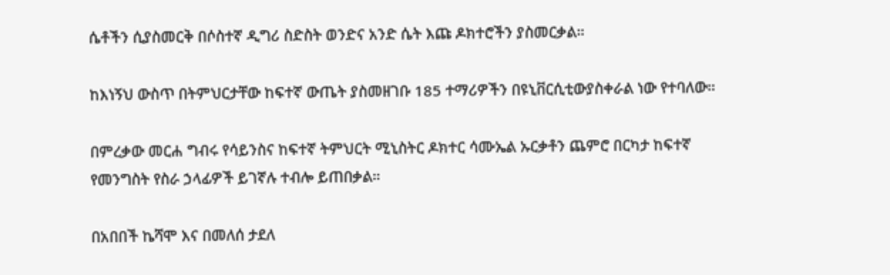ሴቶችን ሲያስመርቅ በሶስተኛ ዲግሪ ስድስት ወንድና አንድ ሴት እጩ ዶክተሮችን ያስመርቃል።

ከእነኝህ ውስጥ በትምህርታቸው ከፍተኛ ውጤት ያስመዘገቡ 185 ተማሪዎችን በዩኒቨርሲቲውያስቀራል ነው የተባለው።

በምረቃው መርሐ ግብሩ የሳይንስና ከፍተኛ ትምህርት ሚኒስትር ዶክተር ሳሙኤል ኡርቃቶን ጨምሮ በርካታ ከፍተኛ የመንግስት የስራ ኃላፊዎች ይገኛሉ ተብሎ ይጠበቃል።

በአበበች ኬሻሞ እና በመለሰ ታደለ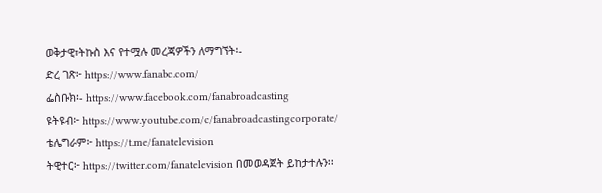ወቅታዊ፣ትኩስ እና የተሟሉ መረጃዎችን ለማግኘት፡-
ድረ ገጽ፦ https://www.fanabc.com/
ፌስቡክ፡- https://www.facebook.com/fanabroadcasting
ዩትዩብ፦ https://www.youtube.com/c/fanabroadcastingcorporate/
ቴሌግራም፦ https://t.me/fanatelevision
ትዊተር፦ https://twitter.com/fanatelevision በመወዳጀት ይከታተሉን፡፡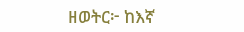ዘወትር፦ ከእኛ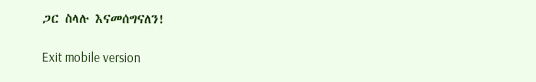ጋር ስላሉ እናመሰግናለን!

Exit mobile version